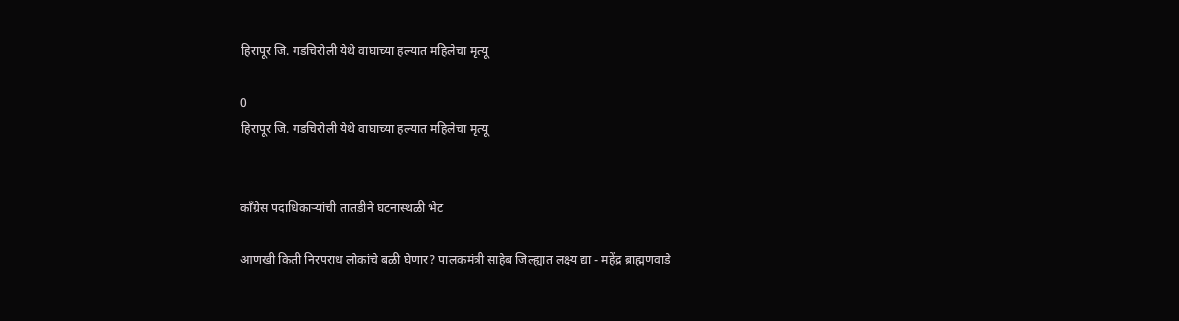हिरापूर जि. गडचिरोली येथे वाघाच्या हल्यात महिलेचा मृत्यू

0
हिरापूर जि. गडचिरोली येथे वाघाच्या हल्यात महिलेचा मृत्यू


काँग्रेस पदाधिकाऱ्यांची तातडीने घटनास्थळी भेट

आणखी किती निरपराध लोकांचे बळी घेणार? पालकमंत्री साहेब जिल्ह्यात लक्ष्य द्या - महेंद्र ब्राह्मणवाडे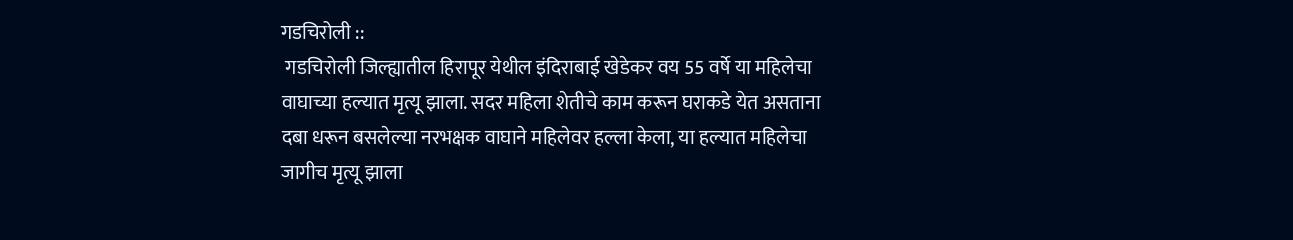गडचिरोली ::
 गडचिरोली जिल्ह्यातील हिरापूर येथील इंदिराबाई खेडेकर वय 55 वर्षे या महिलेचा वाघाच्या हल्यात मृत्यू झाला. सदर महिला शेतीचे काम करून घराकडे येत असताना दबा धरून बसलेल्या नरभक्षक वाघाने महिलेवर हल्ला केला, या हल्यात महिलेचा जागीच मृत्यू झाला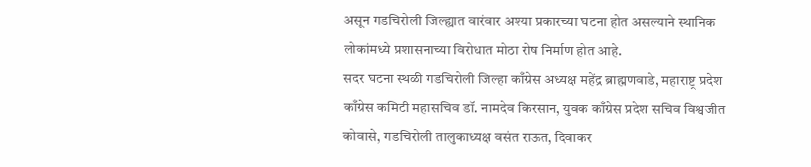असून गडचिरोली जिल्ह्यात वारंवार अश्या प्रकारच्या घटना होत असल्याने स्थानिक लोकांमध्ये प्रशासनाच्या विरोधात मोठा रोष निर्माण होत आहे.
सदर घटना स्थळी गडचिरोली जिल्हा काँग्रेस अध्यक्ष महेंद्र ब्राह्मणवाडे, महाराष्ट्र प्रदेश काँग्रेस कमिटी महासचिव डॉ. नामदेव किरसान, युवक काँग्रेस प्रदेश सचिव विश्वजीत कोवासे, गडचिरोली तालुकाध्यक्ष वसंत राऊत, दिवाकर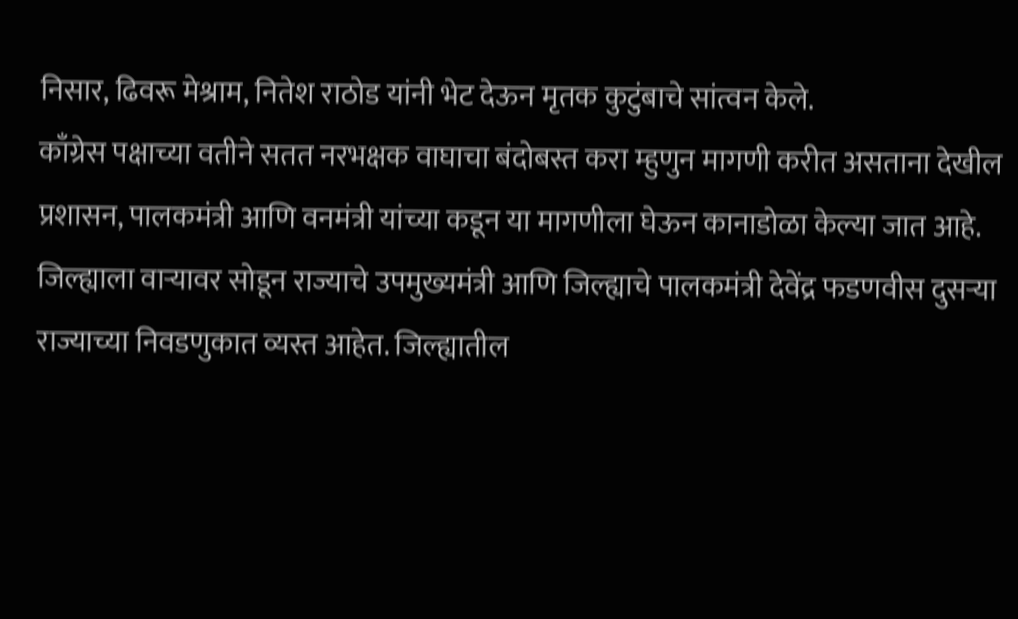निसार, ढिवरू मेश्राम, नितेश राठोड यांनी भेट देऊन मृतक कुटुंबाचे सांत्वन केले.
काँग्रेस पक्षाच्या वतीने सतत नरभक्षक वाघाचा बंदोबस्त करा म्हुणुन मागणी करीत असताना देखील प्रशासन, पालकमंत्री आणि वनमंत्री यांच्या कडून या मागणीला घेऊन कानाडोळा केल्या जात आहे. जिल्ह्याला वाऱ्यावर सोडून राज्याचे उपमुख्यमंत्री आणि जिल्ह्याचे पालकमंत्री देवेंद्र फडणवीस दुसऱ्या राज्याच्या निवडणुकात व्यस्त आहेत. जिल्ह्यातील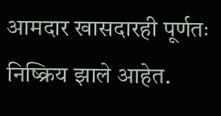आमदार खासदारही पूर्णतः निष्क्रिय झाले आहेत.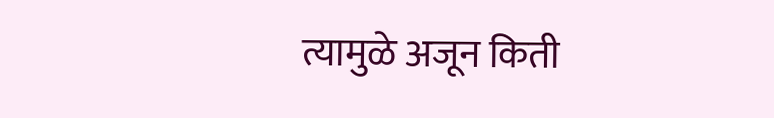त्यामुळे अजून किती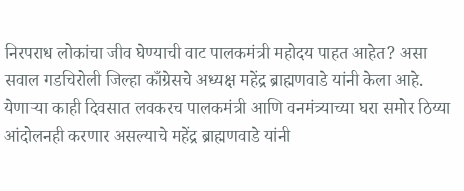निरपराध लोकांचा जीव घेण्याची वाट पालकमंत्री महोदय पाहत आहेत? असा सवाल गडचिरोली जिल्हा काँग्रेसचे अध्यक्ष महेंद्र ब्राह्मणवाडे यांनी केला आहे. येणाऱ्या काही दिवसात लवकरच पालकमंत्री आणि वनमंत्र्याच्या घरा समोर ठिय्या आंदोलनही करणार असल्याचे महेंद्र ब्राह्मणवाडे यांनी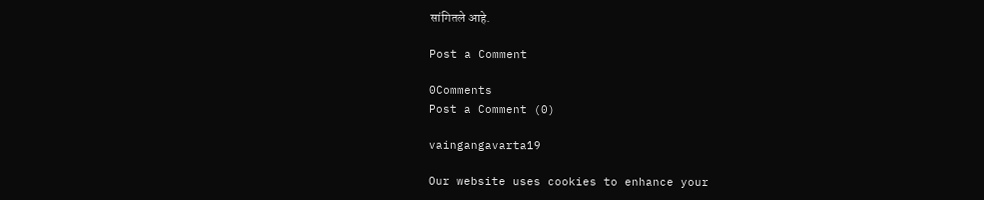सांगितले आहे.

Post a Comment

0Comments
Post a Comment (0)

vaingangavarta19

Our website uses cookies to enhance your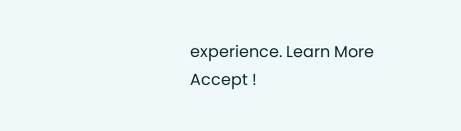experience. Learn More
Accept !